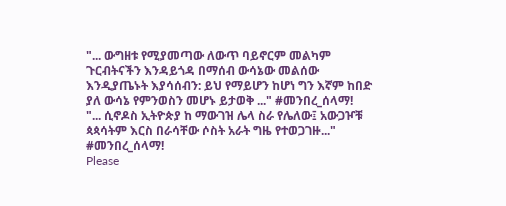"... ውግዘቱ የሚያመጣው ለውጥ ባይኖርም መልካም ጉርብትናችን እንዳይጎዳ በማሰብ ውሳኔው መልሰው እንዲያጤኑት እያሳሰብን: ይህ የማይሆን ከሆነ ግን እኛም ከበድ ያለ ውሳኔ የምንወስን መሆኑ ይታወቅ ..." #መንበረ_ሰላማ!
"... ሲኖዶስ ኢትዮጵያ ከ ማውገዝ ሌላ ስራ የሌለው፤ አውጋዦቹ ጳጳሳትም እርስ በራሳቸው ሶስት አራት ግዜ የተወጋገዙ..." #መንበረ_ሰላማ!
Please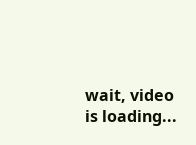wait, video is loading...